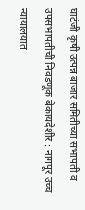घाटंजी कृषी उत्पन्न बाजार समितीच्या सभापती व उपसभापतीची निवडणूक बेकायदेशीर : नागपूर उच्च न्यायालयात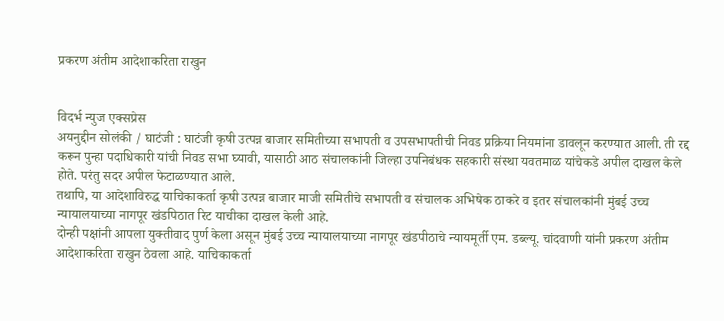प्रकरण अंतीम आदेशाकरिता राखुन


विदर्भ न्युज एक्सप्रेस
अयनुद्दीन सोलंकी / घाटंजी : घाटंजी कृषी उत्पन्न बाजार समितीच्या सभापती व उपसभापतीची निवड प्रक्रिया नियमांना डावलून करण्यात आली. ती रद्द करून पुन्हा पदाधिकारी यांची निवड सभा घ्यावी, यासाठी आठ संचालकांनी जिल्हा उपनिबंधक सहकारी संस्था यवतमाळ यांचेकडे अपील दाखल केले होते. परंतु सदर अपील फेटाळण्यात आले.
तथापि, या आदेशाविरुद्ध याचिकाकर्ता कृषी उत्पन्न बाजार माजी समितीचे सभापती व संचालक अभिषेक ठाकरे व इतर संचालकांनी मुंबई उच्च न्यायालयाच्या नागपूर खंडपिठात रिट याचीका दाखल केली आहे.
दोन्ही पक्षांनी आपला युक्तीवाद पुर्ण केला असून मुंबई उच्च न्यायालयाच्या नागपूर खंडपीठाचे न्यायमूर्ती एम. डब्ल्यू. चांदवाणी यांनी प्रकरण अंतीम आदेशाकरिता राखुन ठेवला आहे. याचिकाकर्ता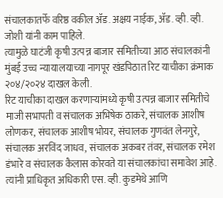संचालकातर्फे वरिष्ठ वकील ॲड. अक्षय नाईक, ॲड. व्ही. व्ही. जोशी यांनी काम पाहिले.
त्यामुळे घाटंजी कृषी उत्पन्न बाजार समितीच्या आठ संचालकांनी मुंबई उच्च न्यायालयाच्या नागपूर खंडपिठात रिट याचीका क्रंमाक २०४/२०२४ दाखल केली.
रिट याचीका दाखल करणाऱ्यांमध्ये कृषी उत्पन्न बाजार समितीचे माजी सभापती व संचालक अभिषेक ठाकरे, संचालक आशीष लोणकर, संचालक आशीष भोयर, संचालक गुणवंत लेनगुरे, संचालक अरविंद जाधव, संचालक अकबर तंवर, संचालक रमेश डंभारे व संचालक कैलास कोरवते या संचालकांचा समावेश आहे.
त्यांनी प्राधिकृत अधिकारी एस. व्ही. कुडमेथे आणि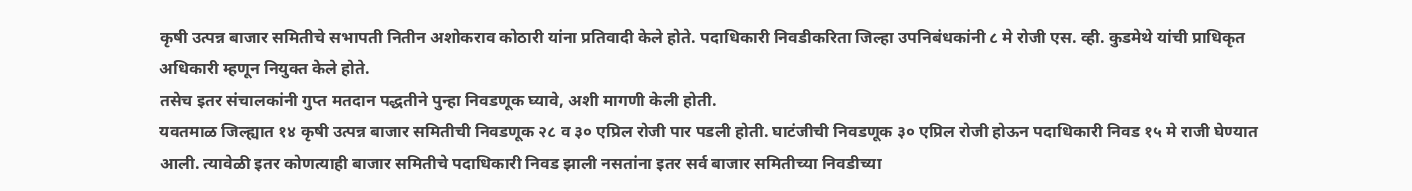कृषी उत्पन्न बाजार समितीचे सभापती नितीन अशोकराव कोठारी यांना प्रतिवादी केले होते. पदाधिकारी निवडीकरिता जिल्हा उपनिबंधकांनी ८ मे रोजी एस. व्ही. कुडमेथे यांची प्राधिकृत अधिकारी म्हणून नियुक्त केले होते.
तसेच इतर संचालकांनी गुप्त मतदान पद्धतीने पुन्हा निवडणूक घ्यावे, अशी मागणी केली होती.
यवतमाळ जिल्ह्यात १४ कृषी उत्पन्न बाजार समितीची निवडणूक २८ व ३० एप्रिल रोजी पार पडली होती. घाटंजीची निवडणूक ३० एप्रिल रोजी होऊन पदाधिकारी निवड १५ मे राजी घेण्यात आली. त्यावेळी इतर कोणत्याही बाजार समितीचे पदाधिकारी निवड झाली नसतांना इतर सर्व बाजार समितीच्या निवडीच्या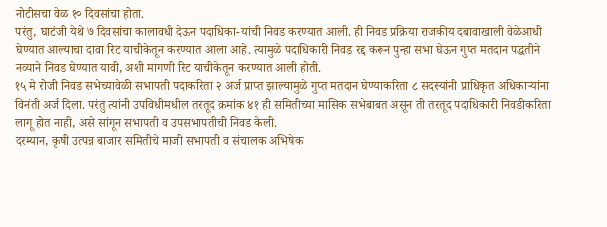नोटीसचा वेळ १० दिवसांचा होता.
परंतु, घाटंजी येथे ७ दिवसांचा कालावधी देऊन पदाधिका-यांची निवड करण्यात आली. ही निवड प्रक्रिया राजकीय दबावाखाली वेळेआधी घेण्यात आल्याचा दावा रिट याचीकेतून करण्यात आला आहे. त्यामुळे पदाधिकारी निवड रद्द करून पुन्हा सभा घेऊन गुप्त मतदान पद्धतीने नव्याने निवड घेण्यात यावी, अशी मागणी रिट याचीकेतून करण्यात आली होती.
१५ मे रोजी निवड सभेच्यावेळी सभापती पदाकरिता २ अर्ज प्राप्त झाल्यामुळे गुप्त मतदान घेण्याकरिता ८ सदस्यांनी प्राधिकृत अधिकाऱ्यांना विनंती अर्ज दिला. परंतु त्यांनी उपविधीमधील तरतूद क्रमांक ४१ ही समितीच्या मासिक सभेबाबत असून ती तरतूद पदाधिकारी निवडीकरिता लागू होत नाही, असे सांगून सभापती व उपसभापतीची निवड केली.
दरम्यान, कृषी उत्पन्न बाजार समितीचे माजी सभापती व संचालक अभिषेक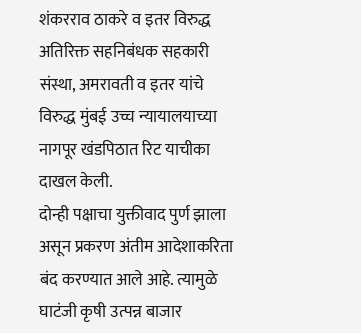शंकरराव ठाकरे व इतर विरुद्ध अतिरिक्त सहनिबंधक सहकारी संस्था, अमरावती व इतर यांचे विरुद्ध मुंबई उच्च न्यायालयाच्या नागपूर खंडपिठात रिट याचीका दाखल केली.
दोन्ही पक्षाचा युक्तीवाद पुर्ण झाला असून प्रकरण अंतीम आदेशाकरिता बंद करण्यात आले आहे. त्यामुळे घाटंजी कृषी उत्पन्न बाजार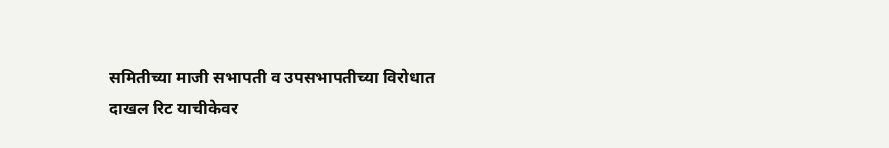समितीच्या माजी सभापती व उपसभापतीच्या विरोधात दाखल रिट याचीकेवर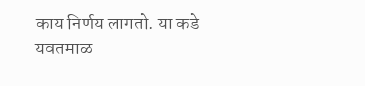काय निर्णय लागतो. या कडे यवतमाळ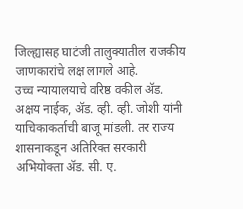जिल्ह्यासह घाटंजी तालुक्यातील राजकीय जाणकारांचे लक्ष लागले आहे.
उच्च न्यायालयाचे वरिष्ठ वकील ॲड. अक्षय नाईक, ॲड. व्ही. व्ही. जोशी यांनी याचिकाकर्ताची बाजू मांडली. तर राज्य शासनाकडून अतिरिक्त सरकारी अभियोक्ता ॲड. सी. ए.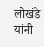लोखंडे यांनी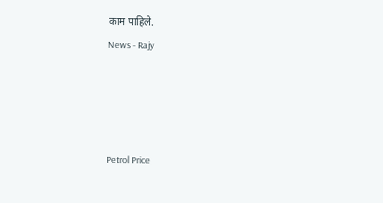काम पाहिले.
News - Rajy




Petrol Price